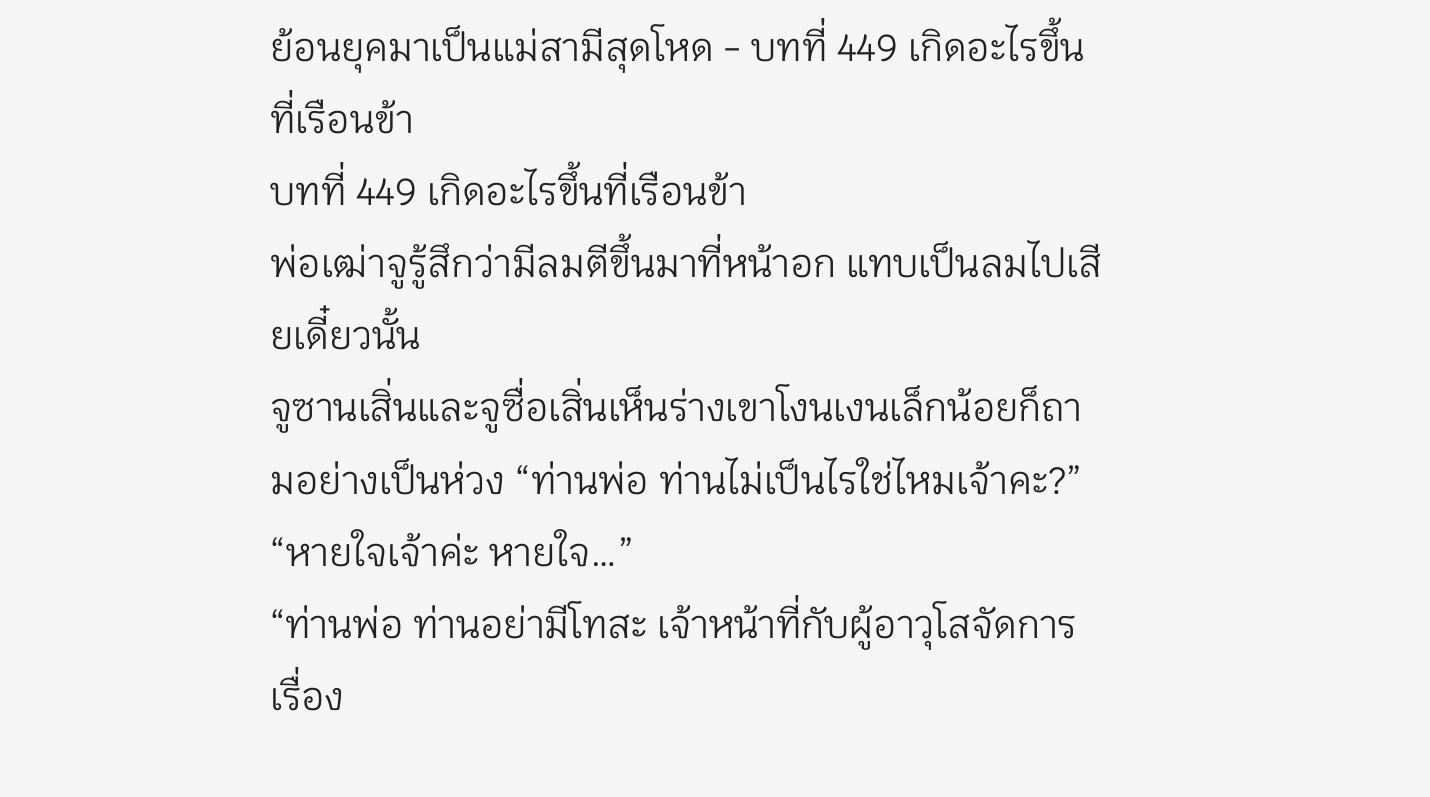ย้อนยุคมาเป็นแม่สามีสุดโหด - บทที่ 449 เกิดอะไรขึ้นที่เรือนข้า
บทที่ 449 เกิดอะไรขึ้นที่เรือนข้า
พ่อเฒ่าจูรู้สึกว่ามีลมตีขึ้นมาที่หน้าอก แทบเป็นลมไปเสียเดี๋ยวนั้น
จูซานเสิ่นและจูซื่อเสิ่นเห็นร่างเขาโงนเงนเล็กน้อยก็ถามอย่างเป็นห่วง “ท่านพ่อ ท่านไม่เป็นไรใช่ไหมเจ้าคะ?”
“หายใจเจ้าค่ะ หายใจ…”
“ท่านพ่อ ท่านอย่ามีโทสะ เจ้าหน้าที่กับผู้อาวุโสจัดการเรื่อง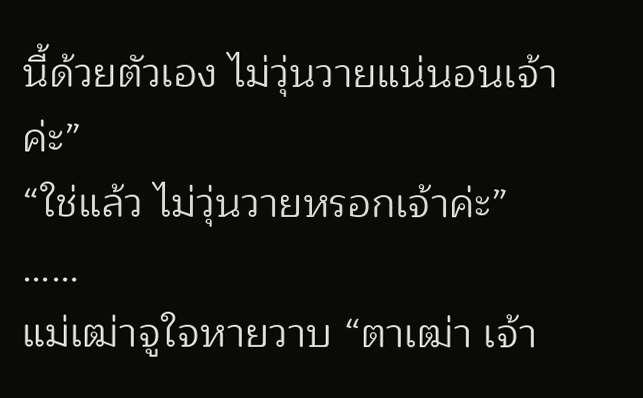นี้ด้วยตัวเอง ไม่วุ่นวายแน่นอนเจ้าค่ะ”
“ใช่แล้ว ไม่วุ่นวายหรอกเจ้าค่ะ”
……
แม่เฒ่าจูใจหายวาบ “ตาเฒ่า เจ้า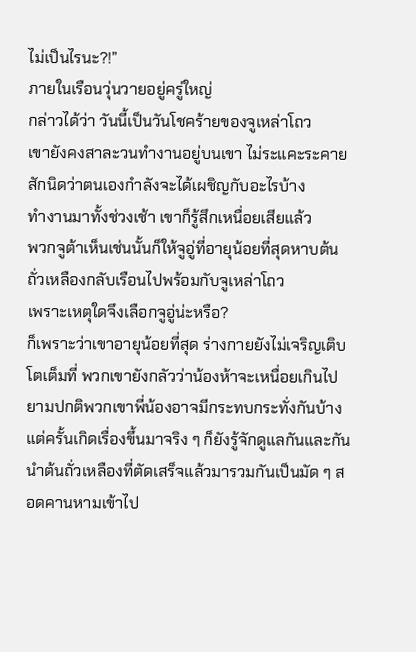ไม่เป็นไรนะ?!”
ภายในเรือนวุ่นวายอยู่ครู่ใหญ่
กล่าวได้ว่า วันนี้เป็นวันโชคร้ายของจูเหล่าโถว
เขายังคงสาละวนทำงานอยู่บนเขา ไม่ระแคะระคายสักนิดว่าตนเองกำลังจะได้เผชิญกับอะไรบ้าง
ทำงานมาทั้งช่วงเช้า เขาก็รู้สึกเหนื่อยเสียแล้ว
พวกจูต้าเห็นเช่นนั้นก็ให้จูอู่ที่อายุน้อยที่สุดหาบต้นถั่วเหลืองกลับเรือนไปพร้อมกับจูเหล่าโถว
เพราะเหตุใดจึงเลือกจูอู่น่ะหรือ?
ก็เพราะว่าเขาอายุน้อยที่สุด ร่างกายยังไม่เจริญเติบโตเต็มที่ พวกเขายังกลัวว่าน้องห้าจะเหนื่อยเกินไป
ยามปกติพวกเขาพี่น้องอาจมีกระทบกระทั่งกันบ้าง แต่ครั้นเกิดเรื่องขึ้นมาจริง ๆ ก็ยังรู้จักดูแลกันและกัน
นำต้นถั่วเหลืองที่ตัดเสร็จแล้วมารวมกันเป็นมัด ๆ สอดคานหามเข้าไป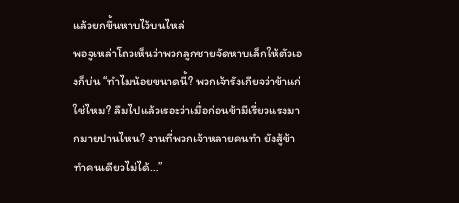แล้วยกขึ้นหาบไว้บนไหล่
พอจูเหล่าโถวเห็นว่าพวกลูกชายจัดหาบเล็กให้ตัวเองก็บ่น “ทำไมน้อยขนาดนี้? พวกเจ้ารังเกียจว่าข้าแก่ใช่ไหม? ลืมไปแล้วเรอะว่าเมื่อก่อนข้ามีเรี่ยวแรงมากมายปานไหน? งานที่พวกเจ้าหลายคนทำ ยังสู้ข้าทำคนเดียวไม่ได้…”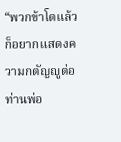“พวกข้าโตแล้วก็อยากแสดงความกตัญญูต่อท่านพ่อ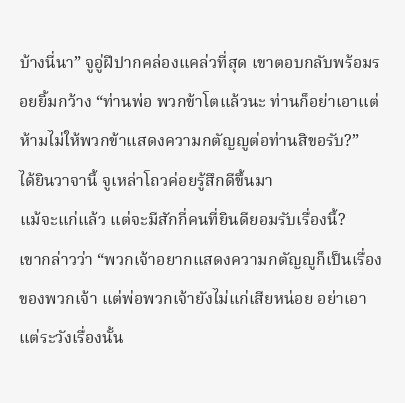บ้างนี่นา” จูอู่ฝีปากคล่องแคล่วที่สุด เขาตอบกลับพร้อมรอยยิ้มกว้าง “ท่านพ่อ พวกข้าโตแล้วนะ ท่านก็อย่าเอาแต่ห้ามไม่ให้พวกข้าแสดงความกตัญญูต่อท่านสิขอรับ?”
ได้ยินวาจานี้ จูเหล่าโถวค่อยรู้สึกดีขึ้นมา
แม้จะแก่แล้ว แต่จะมีสักกี่คนที่ยินดียอมรับเรื่องนี้?
เขากล่าวว่า “พวกเจ้าอยากแสดงความกตัญญูก็เป็นเรื่องของพวกเจ้า แต่พ่อพวกเจ้ายังไม่แก่เสียหน่อย อย่าเอาแต่ระวังเรื่องนั้น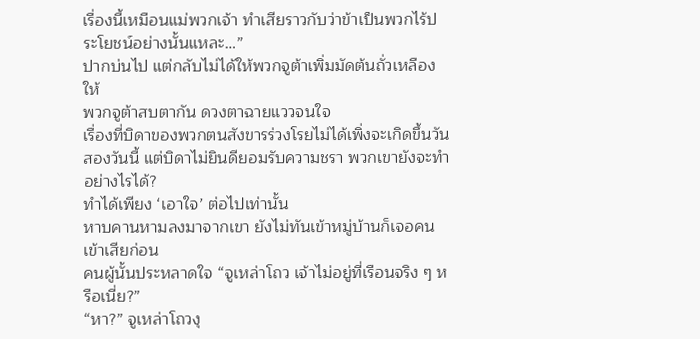เรื่องนี้เหมือนแม่พวกเจ้า ทำเสียราวกับว่าข้าเป็นพวกไร้ประโยชน์อย่างนั้นแหละ…”
ปากบ่นไป แต่กลับไม่ได้ให้พวกจูต้าเพิ่มมัดต้นถั่วเหลืองให้
พวกจูต้าสบตากัน ดวงตาฉายแววจนใจ
เรื่องที่บิดาของพวกตนสังขารร่วงโรยไม่ได้เพิ่งจะเกิดขึ้นวันสองวันนี้ แต่บิดาไม่ยินดียอมรับความชรา พวกเขายังจะทำอย่างไรได้?
ทำได้เพียง ‘เอาใจ’ ต่อไปเท่านั้น
หาบคานหามลงมาจากเขา ยังไม่ทันเข้าหมู่บ้านก็เจอคนเข้าเสียก่อน
คนผู้นั้นประหลาดใจ “จูเหล่าโถว เจ้าไม่อยู่ที่เรือนจริง ๆ หรือเนี่ย?”
“หา?” จูเหล่าโถวงุ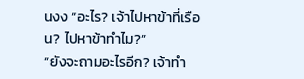นงง “อะไร? เจ้าไปหาข้าที่เรือน? ไปหาข้าทำไม?”
“ยังจะถามอะไรอีก? เจ้าทำ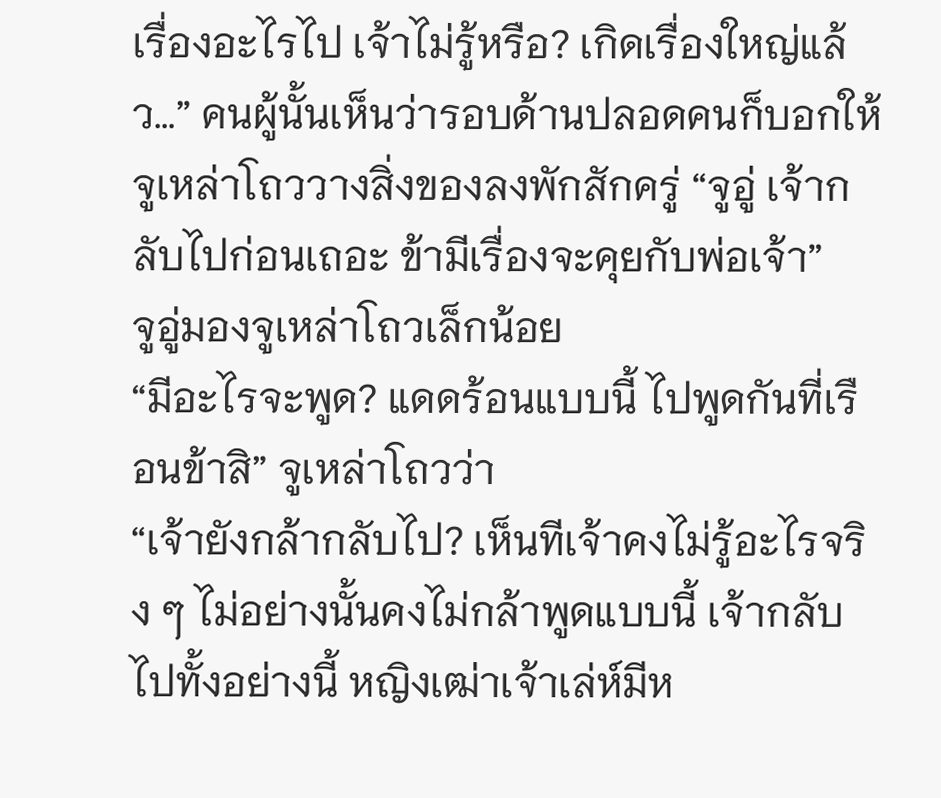เรื่องอะไรไป เจ้าไม่รู้หรือ? เกิดเรื่องใหญ่แล้ว…” คนผู้นั้นเห็นว่ารอบด้านปลอดคนก็บอกให้จูเหล่าโถววางสิ่งของลงพักสักครู่ “จูอู่ เจ้ากลับไปก่อนเถอะ ข้ามีเรื่องจะคุยกับพ่อเจ้า”
จูอู่มองจูเหล่าโถวเล็กน้อย
“มีอะไรจะพูด? แดดร้อนแบบนี้ ไปพูดกันที่เรือนข้าสิ” จูเหล่าโถวว่า
“เจ้ายังกล้ากลับไป? เห็นทีเจ้าคงไม่รู้อะไรจริง ๆ ไม่อย่างนั้นคงไม่กล้าพูดแบบนี้ เจ้ากลับไปทั้งอย่างนี้ หญิงเฒ่าเจ้าเล่ห์มีห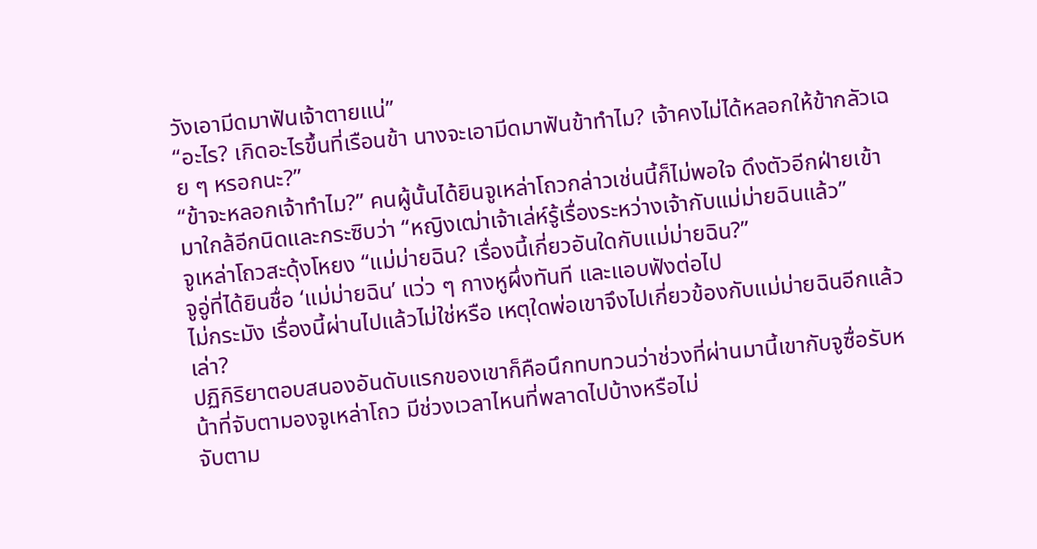วังเอามีดมาฟันเจ้าตายแน่”
“อะไร? เกิดอะไรขึ้นที่เรือนข้า นางจะเอามีดมาฟันข้าทำไม? เจ้าคงไม่ได้หลอกให้ข้ากลัวเฉย ๆ หรอกนะ?”
“ข้าจะหลอกเจ้าทำไม?” คนผู้นั้นได้ยินจูเหล่าโถวกล่าวเช่นนี้ก็ไม่พอใจ ดึงตัวอีกฝ่ายเข้ามาใกล้อีกนิดและกระซิบว่า “หญิงเฒ่าเจ้าเล่ห์รู้เรื่องระหว่างเจ้ากับแม่ม่ายฉินแล้ว”
จูเหล่าโถวสะดุ้งโหยง “แม่ม่ายฉิน? เรื่องนี้เกี่ยวอันใดกับแม่ม่ายฉิน?”
จูอู่ที่ได้ยินชื่อ ‘แม่ม่ายฉิน’ แว่ว ๆ กางหูผึ่งทันที และแอบฟังต่อไป
ไม่กระมัง เรื่องนี้ผ่านไปแล้วไม่ใช่หรือ เหตุใดพ่อเขาจึงไปเกี่ยวข้องกับแม่ม่ายฉินอีกแล้วเล่า?
ปฏิกิริยาตอบสนองอันดับแรกของเขาก็คือนึกทบทวนว่าช่วงที่ผ่านมานี้เขากับจูซื่อรับหน้าที่จับตามองจูเหล่าโถว มีช่วงเวลาไหนที่พลาดไปบ้างหรือไม่
จับตาม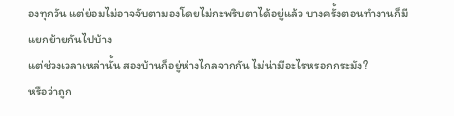องทุกวัน แต่ย่อมไม่อาจจับตามองโดยไม่กะพริบตาได้อยู่แล้ว บางครั้งตอนทำงานก็มีแยกย้ายกันไปบ้าง
แต่ช่วงเวลาเหล่านั้น สองบ้านก็อยู่ห่างไกลจากกัน ไม่น่ามีอะไรหรอกกระมัง?
หรือว่าถูก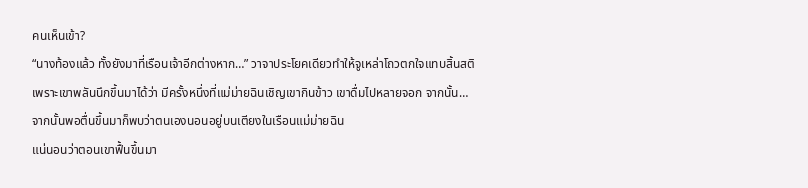คนเห็นเข้า?
“นางท้องแล้ว ทั้งยังมาที่เรือนเจ้าอีกต่างหาก…” วาจาประโยคเดียวทำให้จูเหล่าโถวตกใจแทบสิ้นสติ
เพราะเขาพลันนึกขึ้นมาได้ว่า มีครั้งหนึ่งที่แม่ม่ายฉินเชิญเขากินข้าว เขาดื่มไปหลายจอก จากนั้น…
จากนั้นพอตื่นขึ้นมาก็พบว่าตนเองนอนอยู่บนเตียงในเรือนแม่ม่ายฉิน
แน่นอนว่าตอนเขาฟื้นขึ้นมา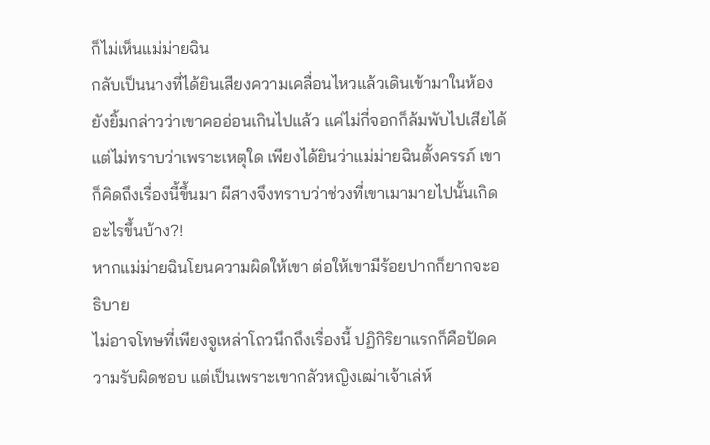ก็ไม่เห็นแม่ม่ายฉิน
กลับเป็นนางที่ได้ยินเสียงความเคลื่อนไหวแล้วเดินเข้ามาในห้อง ยังยิ้มกล่าวว่าเขาคออ่อนเกินไปแล้ว แค่ไม่กี่จอกก็ล้มพับไปเสียได้
แต่ไม่ทราบว่าเพราะเหตุใด เพียงได้ยินว่าแม่ม่ายฉินตั้งครรภ์ เขาก็คิดถึงเรื่องนี้ขึ้นมา ผีสางจึงทราบว่าช่วงที่เขาเมามายไปนั้นเกิดอะไรขึ้นบ้าง?!
หากแม่ม่ายฉินโยนความผิดให้เขา ต่อให้เขามีร้อยปากก็ยากจะอธิบาย
ไม่อาจโทษที่เพียงจูเหล่าโถวนึกถึงเรื่องนี้ ปฏิกิริยาแรกก็คือปัดความรับผิดชอบ แต่เป็นเพราะเขากลัวหญิงเฒ่าเจ้าเล่ห์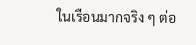ในเรือนมากจริง ๆ ต่อ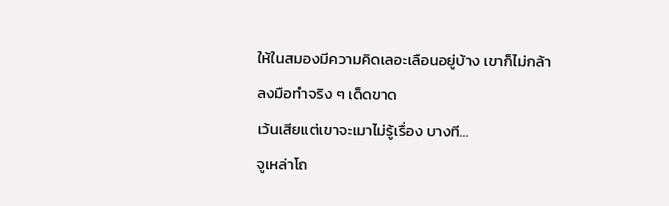ให้ในสมองมีความคิดเลอะเลือนอยู่บ้าง เขาก็ไม่กล้าลงมือทำจริง ๆ เด็ดขาด
เว้นเสียแต่เขาจะเมาไม่รู้เรื่อง บางที…
จูเหล่าโถ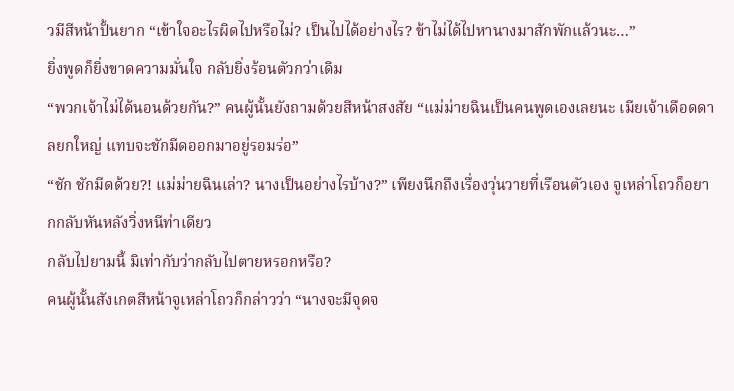วมีสีหน้าปั้นยาก “เข้าใจอะไรผิดไปหรือไม่? เป็นไปได้อย่างไร? ข้าไม่ได้ไปหานางมาสักพักแล้วนะ…”
ยิ่งพูดก็ยิ่งขาดความมั่นใจ กลับยิ่งร้อนตัวกว่าเดิม
“พวกเจ้าไม่ได้นอนด้วยกัน?” คนผู้นั้นยังถามด้วยสีหน้าสงสัย “แม่ม่ายฉินเป็นคนพูดเองเลยนะ เมียเจ้าเดือดดาลยกใหญ่ แทบจะชักมีดออกมาอยู่รอมร่อ”
“ชัก ชักมีดด้วย?! แม่ม่ายฉินเล่า? นางเป็นอย่างไรบ้าง?” เพียงนึกถึงเรื่องวุ่นวายที่เรือนตัวเอง จูเหล่าโถวก็อยากกลับหันหลังวิ่งหนีท่าเดียว
กลับไปยามนี้ มิเท่ากับว่ากลับไปตายหรอกหรือ?
คนผู้นั้นสังเกตสีหน้าจูเหล่าโถวก็กล่าวว่า “นางจะมีจุดจ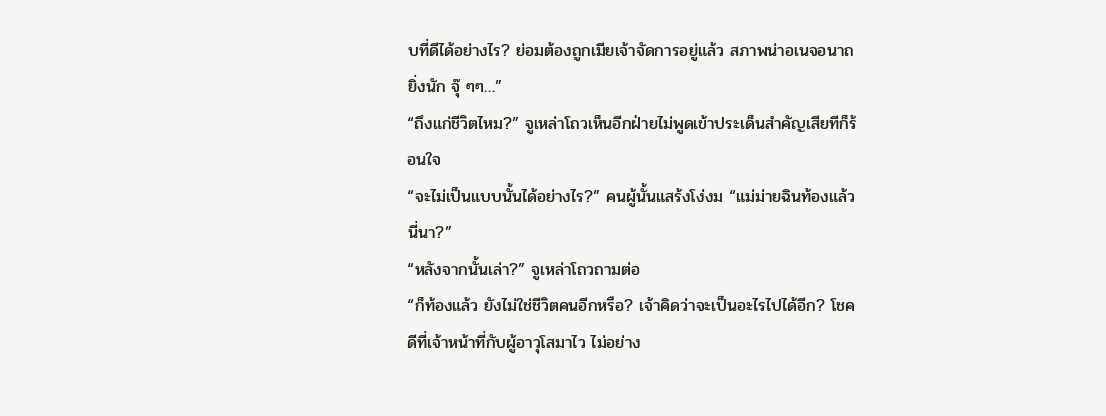บที่ดีได้อย่างไร? ย่อมต้องถูกเมียเจ้าจัดการอยู่แล้ว สภาพน่าอเนจอนาถยิ่งนัก จุ๊ ๆๆ…”
“ถึงแก่ชีวิตไหม?” จูเหล่าโถวเห็นอีกฝ่ายไม่พูดเข้าประเด็นสำคัญเสียทีก็ร้อนใจ
“จะไม่เป็นแบบนั้นได้อย่างไร?” คนผู้นั้นแสร้งโง่งม “แม่ม่ายฉินท้องแล้วนี่นา?”
“หลังจากนั้นเล่า?” จูเหล่าโถวถามต่อ
“ก็ท้องแล้ว ยังไม่ใช่ชีวิตคนอีกหรือ? เจ้าคิดว่าจะเป็นอะไรไปได้อีก? โชคดีที่เจ้าหน้าที่กับผู้อาวุโสมาไว ไม่อย่าง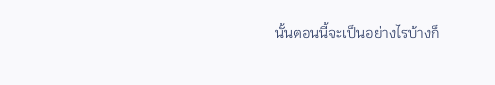นั้นตอนนี้จะเป็นอย่างไรบ้างก็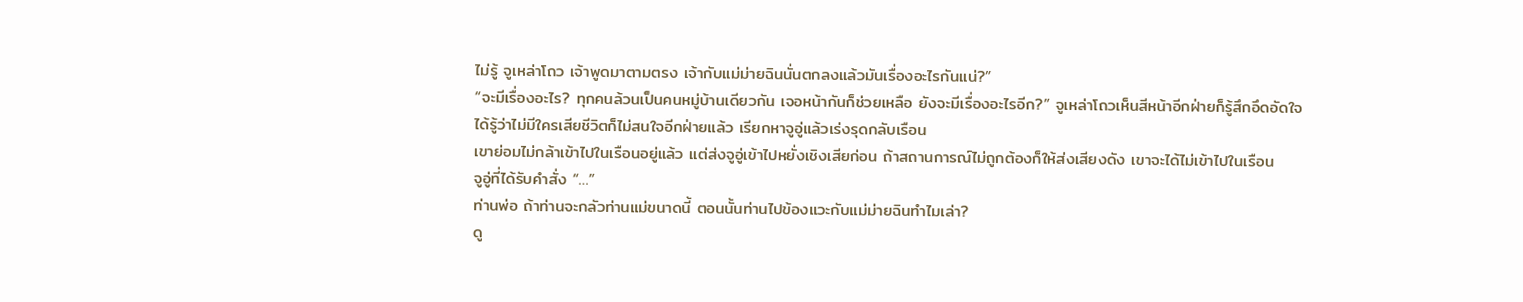ไม่รู้ จูเหล่าโถว เจ้าพูดมาตามตรง เจ้ากับแม่ม่ายฉินนั่นตกลงแล้วมันเรื่องอะไรกันแน่?”
“จะมีเรื่องอะไร? ทุกคนล้วนเป็นคนหมู่บ้านเดียวกัน เจอหน้ากันก็ช่วยเหลือ ยังจะมีเรื่องอะไรอีก?” จูเหล่าโถวเห็นสีหน้าอีกฝ่ายก็รู้สึกอึดอัดใจ
ได้รู้ว่าไม่มีใครเสียชีวิตก็ไม่สนใจอีกฝ่ายแล้ว เรียกหาจูอู่แล้วเร่งรุดกลับเรือน
เขาย่อมไม่กล้าเข้าไปในเรือนอยู่แล้ว แต่ส่งจูอู่เข้าไปหยั่งเชิงเสียก่อน ถ้าสถานการณ์ไม่ถูกต้องก็ให้ส่งเสียงดัง เขาจะได้ไม่เข้าไปในเรือน
จูอู่ที่ได้รับคำสั่ง “…”
ท่านพ่อ ถ้าท่านจะกลัวท่านแม่ขนาดนี้ ตอนนั้นท่านไปข้องแวะกับแม่ม่ายฉินทำไมเล่า?
ดู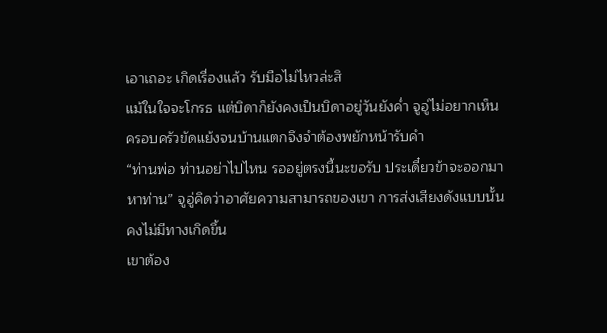เอาเถอะ เกิดเรื่องแล้ว รับมือไม่ไหวล่ะสิ
แม้ในใจจะโกรธ แต่บิดาก็ยังคงเป็นบิดาอยู่วันยังค่ำ จูอู่ไม่อยากเห็นครอบครัวขัดแย้งจนบ้านแตกจึงจำต้องพยักหน้ารับคำ
“ท่านพ่อ ท่านอย่าไปไหน รออยู่ตรงนี้นะขอรับ ประเดี๋ยวข้าจะออกมาหาท่าน” จูอู่คิดว่าอาศัยความสามารถของเขา การส่งเสียงดังแบบนั้นคงไม่มีทางเกิดขึ้น
เขาต้อง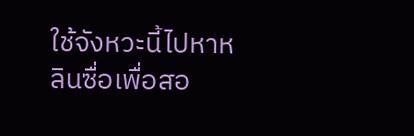ใช้จังหวะนี้ไปหาหลินซื่อเพื่อสอ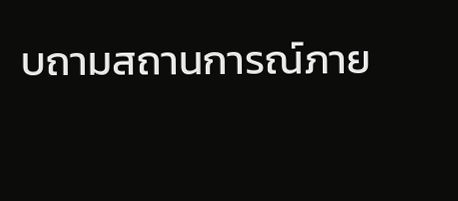บถามสถานการณ์ภาย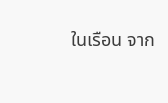ในเรือน จาก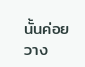นั้นค่อยวาง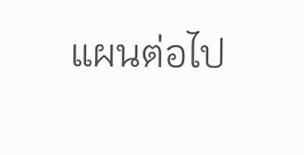แผนต่อไป